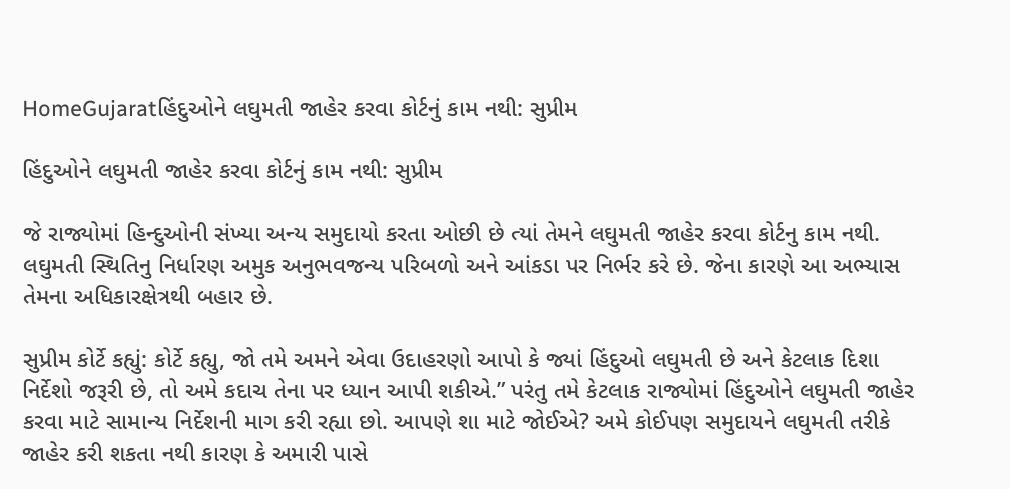HomeGujaratહિંદુઓને લઘુમતી જાહેર કરવા કોર્ટનું કામ નથી: સુપ્રીમ

હિંદુઓને લઘુમતી જાહેર કરવા કોર્ટનું કામ નથી: સુપ્રીમ

જે રાજ્યોમાં હિન્દુઓની સંખ્યા અન્ય સમુદાયો કરતા ઓછી છે ત્યાં તેમને લઘુમતી જાહેર કરવા કોર્ટનુ કામ નથી. લઘુમતી સ્થિતિનુ નિર્ધારણ અમુક અનુભવજન્ય પરિબળો અને આંકડા પર નિર્ભર કરે છે. જેના કારણે આ અભ્યાસ તેમના અધિકારક્ષેત્રથી બહાર છે.

સુપ્રીમ કોર્ટે કહ્યું: કોર્ટે કહ્યુ, જો તમે અમને એવા ઉદાહરણો આપો કે જ્યાં હિંદુઓ લઘુમતી છે અને કેટલાક દિશા નિર્દેશો જરૂરી છે, તો અમે કદાચ તેના પર ધ્યાન આપી શકીએ.” પરંતુ તમે કેટલાક રાજ્યોમાં હિંદુઓને લઘુમતી જાહેર કરવા માટે સામાન્ય નિર્દેશની માગ કરી રહ્યા છો. આપણે શા માટે જોઈએ? અમે કોઈપણ સમુદાયને લઘુમતી તરીકે જાહેર કરી શકતા નથી કારણ કે અમારી પાસે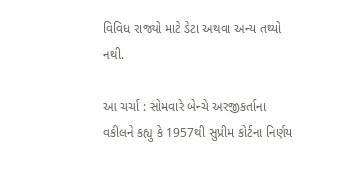વિવિધ રાજ્યો માટે ડેટા અથવા અન્ય તથ્યો નથી.

આ ચર્ચા : સોમવારે બેન્ચે અરજીકર્તાના વકીલને કહ્યુ કે 1957થી સુપ્રીમ કોર્ટના નિર્ણય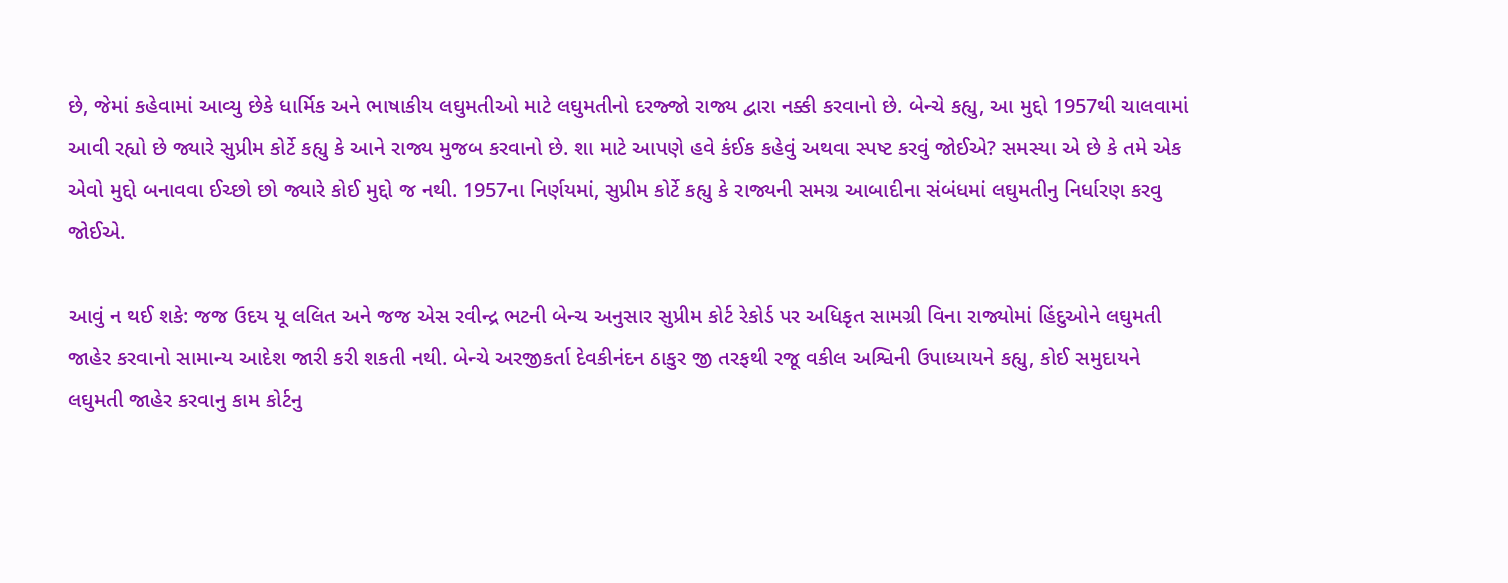છે, જેમાં કહેવામાં આવ્યુ છેકે ધાર્મિક અને ભાષાકીય લઘુમતીઓ માટે લઘુમતીનો દરજ્જો રાજ્ય દ્વારા નક્કી કરવાનો છે. બેન્ચે કહ્યુ, આ મુદ્દો 1957થી ચાલવામાં આવી રહ્યો છે જ્યારે સુપ્રીમ કોર્ટે કહ્યુ કે આને રાજ્ય મુજબ કરવાનો છે. શા માટે આપણે હવે કંઈક કહેવું અથવા સ્પષ્ટ કરવું જોઈએ? સમસ્યા એ છે કે તમે એક એવો મુદ્દો બનાવવા ઈચ્છો છો જ્યારે કોઈ મુદ્દો જ નથી. 1957ના નિર્ણયમાં, સુપ્રીમ કોર્ટે કહ્યુ કે રાજ્યની સમગ્ર આબાદીના સંબંધમાં લઘુમતીનુ નિર્ધારણ કરવુ જોઈએ.

આવું ન થઈ શકે: જજ ઉદય યૂ લલિત અને જજ એસ રવીન્દ્ર ભટની બેન્ચ અનુસાર સુપ્રીમ કોર્ટ રેકોર્ડ પર અધિકૃત સામગ્રી વિના રાજ્યોમાં હિંદુઓને લઘુમતી જાહેર કરવાનો સામાન્ય આદેશ જારી કરી શકતી નથી. બેન્ચે અરજીકર્તા દેવકીનંદન ઠાકુર જી તરફથી રજૂ વકીલ અશ્વિની ઉપાધ્યાયને કહ્યુ, કોઈ સમુદાયને લઘુમતી જાહેર કરવાનુ કામ કોર્ટનુ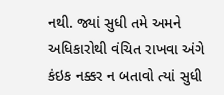નથી. જ્યાં સુધી તમે અમને અધિકારોથી વંચિત રાખવા અંગે કંઇક નક્કર ન બતાવો ત્યાં સુધી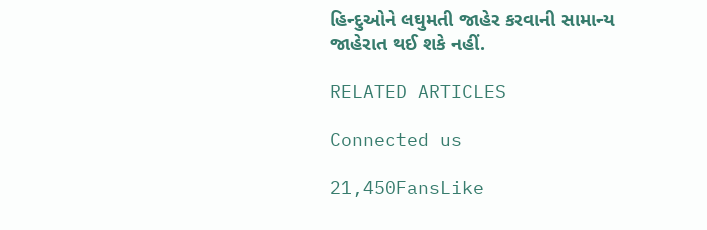હિન્દુઓને લઘુમતી જાહેર કરવાની સામાન્ય જાહેરાત થઈ શકે નહીં.

RELATED ARTICLES

Connected us

21,450FansLike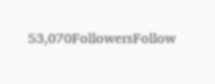53,070FollowersFollow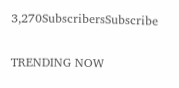3,270SubscribersSubscribe

TRENDING NOW